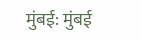मुंबई: मुंबई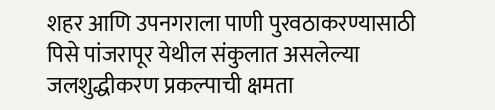शहर आणि उपनगराला पाणी पुरवठाकरण्यासाठी पिसे पांजरापूर येथील संकुलात असलेल्या जलशुद्धीकरण प्रकल्पाची क्षमता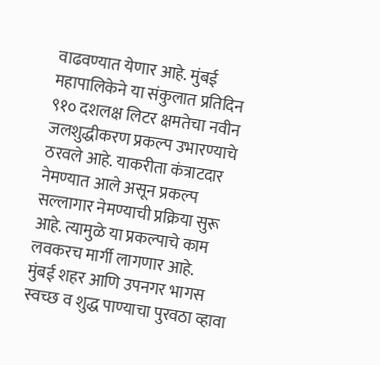वाढवण्यात येणार आहे. मुंबई महापालिकेने या संकुलात प्रतिदिन ९१० दशलक्ष लिटर क्षमतेचा नवीन जलशुद्धीकरण प्रकल्प उभारण्याचे ठरवले आहे. याकरीता कंत्राटदार नेमण्यात आले असून प्रकल्प सल्लागार नेमण्याची प्रक्रिया सुरू आहे. त्यामुळे या प्रकल्पाचे काम लवकरच मार्गी लागणार आहे.
मुंबई शहर आणि उपनगर भागस स्वच्छ व शुद्ध पाण्याचा पुरवठा व्हावा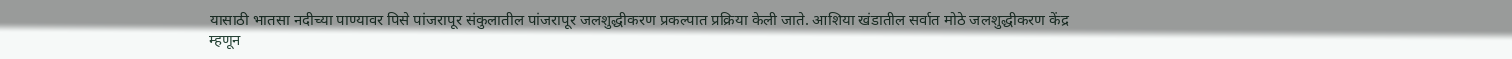यासाठी भातसा नदीच्या पाण्यावर पिसे पांजरापूर संकुलातील पांजरापूर जलशुद्धीकरण प्रकल्पात प्रक्रिया केली जाते. आशिया खंडातील सर्वात मोठे जलशुद्धीकरण केंद्र म्हणून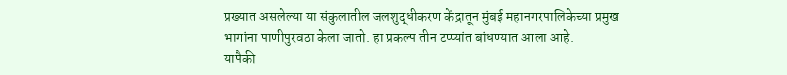प्रख्यात असलेल्या या संकुलातील जलशुद्धीकरण केंद्रातून मुंबई महानगरपालिकेच्या प्रमुख भागांना पाणीपुरवठा केला जातो. हा प्रकल्प तीन टप्प्यांत बांधण्यात आला आहे.
यापैकी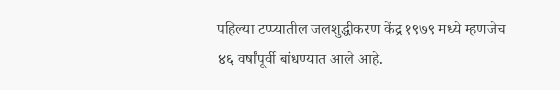पहिल्या टप्प्यातील जलशुद्धीकरण केंद्र १९७९ मध्ये म्हणजेच ४६ वर्षांपूर्वी बांधण्यात आले आहे.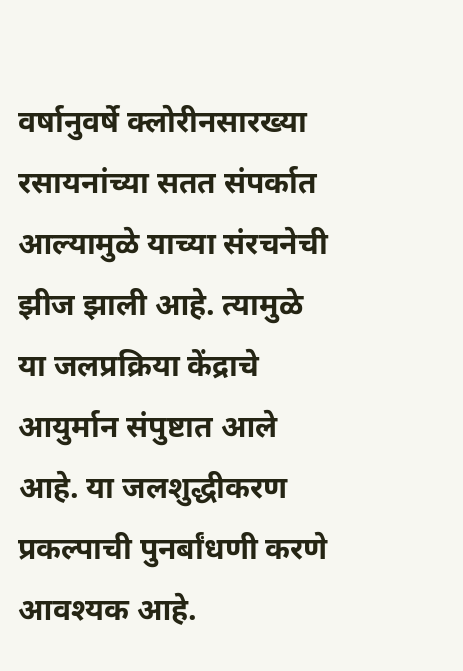वर्षानुवर्षे क्लोरीनसारख्या रसायनांच्या सतत संपर्कात आल्यामुळे याच्या संरचनेची झीज झाली आहे. त्यामुळे या जलप्रक्रिया केंद्राचे आयुर्मान संपुष्टात आले आहे. या जलशुद्धीकरण प्रकल्पाची पुनर्बांधणी करणे आवश्यक आहे.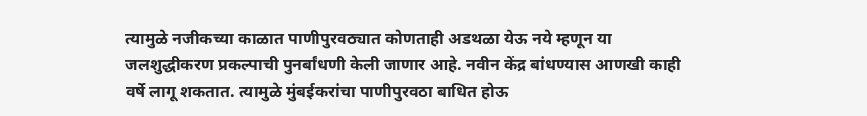त्यामुळे नजीकच्या काळात पाणीपुरवठ्यात कोणताही अडथळा येऊ नये म्हणून या जलशुद्धीकरण प्रकल्पाची पुनर्बांधणी केली जाणार आहे. नवीन केंद्र बांधण्यास आणखी काही वर्षे लागू शकतात. त्यामुळे मुंबईकरांचा पाणीपुरवठा बाधित होऊ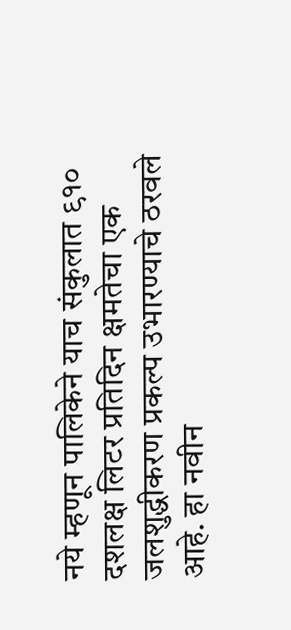नये म्हणून पालिकेने याच संकुलात ९१० दशलक्ष लिटर प्रतिदिन क्षमतेचा एक जलशुद्धीकरण प्रकल्प उभारण्याचे ठरवले आहे. हा नवीन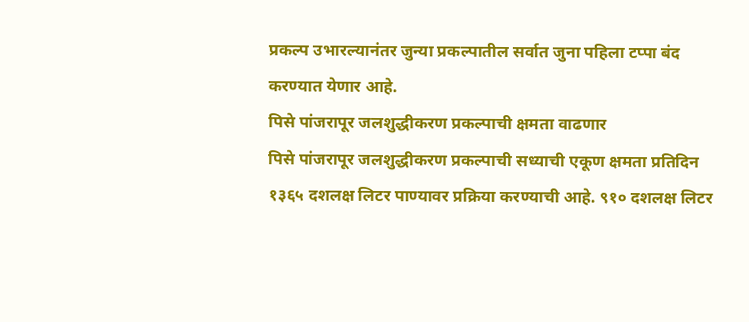प्रकल्प उभारल्यानंतर जुन्या प्रकल्पातील सर्वात जुना पहिला टप्पा बंद करण्यात येणार आहे.
पिसे पांजरापूर जलशुद्धीकरण प्रकल्पाची क्षमता वाढणार
पिसे पांजरापूर जलशुद्धीकरण प्रकल्पाची सध्याची एकूण क्षमता प्रतिदिन १३६५ दशलक्ष लिटर पाण्यावर प्रक्रिया करण्याची आहे. ९१० दशलक्ष लिटर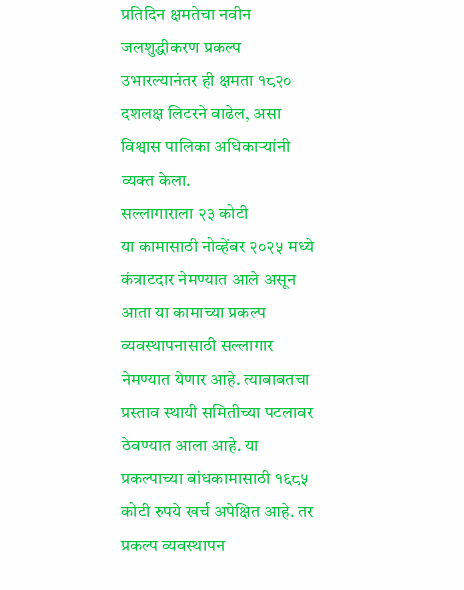प्रतिदिन क्षमतेचा नवीन जलशुद्धीकरण प्रकल्प उभारल्यानंतर ही क्षमता १८२० दशलक्ष लिटरने वाढेल, असा विश्वास पालिका अधिकाऱ्यांनी व्यक्त केला.
सल्लागाराला २३ कोटी
या कामासाठी नोव्हेंबर २०२५ मध्ये कंत्राटदार नेमण्यात आले असून आता या कामाच्या प्रकल्प व्यवस्थापनासाठी सल्लागार नेमण्यात येणार आहे. त्याबाबतचा प्रस्ताव स्थायी समितीच्या पटलावर ठेवण्यात आला आहे. या प्रकल्पाच्या बांधकामासाठी १६८५ कोटी रुपये खर्च अपेक्षित आहे. तर प्रकल्प व्यवस्थापन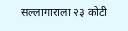सल्लागाराला २३ कोटी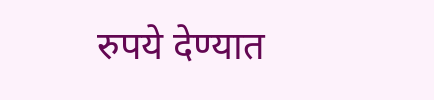रुपये देण्यात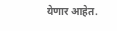येणार आहेत.